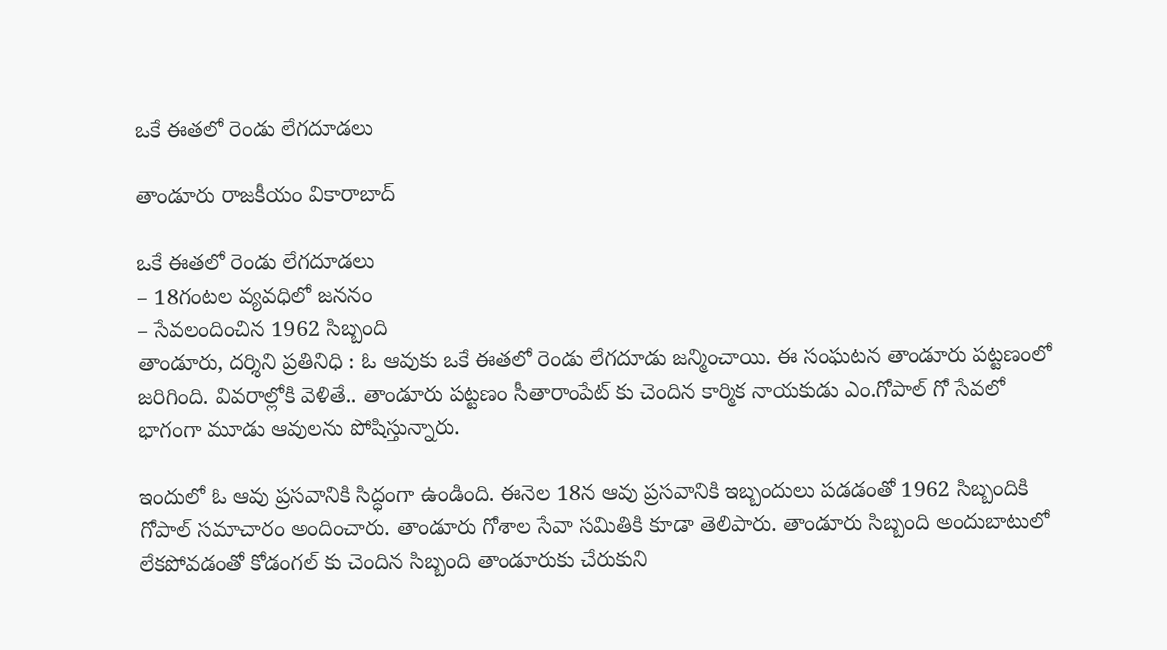ఒకే ఈతలో రెండు లేగదూడలు

తాండూరు రాజకీయం వికారాబాద్

ఒకే ఈతలో రెండు లేగదూడలు
– 18గంటల వ్యవధిలో జననం
– సేవలందించిన 1962 సిబ్బంది
తాండూరు, దర్శిని ప్రతినిధి : ఓ ఆవుకు ఒకే ఈతలో రెండు లేగదూడు జన్మించాయి. ఈ సంఘటన తాండూరు పట్టణంలో జరిగింది. వివరాల్లోకి వెళితే.. తాండూరు పట్టణం సీతారాంపేట్ కు చెందిన కార్మిక నాయకుడు ఎం.గోపాల్ గో సేవలో భాగంగా మూడు ఆవులను పోషిస్తున్నారు.

ఇందులో ఓ ఆవు ప్రసవానికి సిద్ధంగా ఉండింది. ఈనెల 18న ఆవు ప్రసవానికి ఇబ్బందులు పడడంతో 1962 సిబ్బందికి గోపాల్ సమాచారం అందించారు. తాండూరు గోశాల సేవా సమితికి కూడా తెలిపారు. తాండూరు సిబ్బంది అందుబాటులో లేకపోవడంతో కోడంగల్ కు చెందిన సిబ్బంది తాండూరుకు చేరుకుని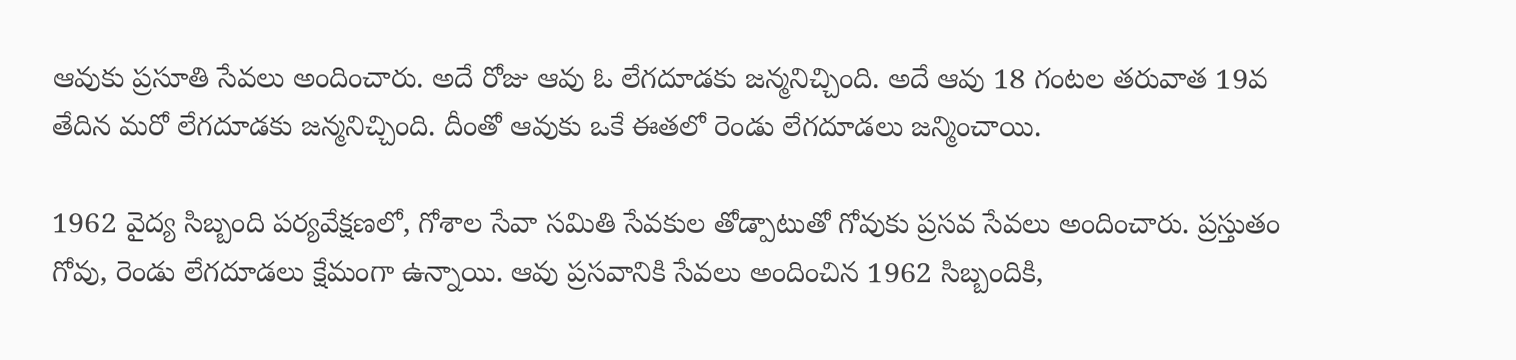ఆవుకు ప్రసూతి సేవలు అందించారు. అదే రోజు ఆవు ఓ లేగదూడకు జన్మనిచ్చింది. అదే ఆవు 18 గంటల తరువాత 19వ తేదిన మరో లేగదూడకు జన్మనిచ్చింది. దీంతో ఆవుకు ఒకే ఈతలో రెండు లేగదూడలు జన్మించాయి.

1962 వైద్య సిబ్బంది పర్యవేక్షణలో, గోశాల సేవా సమితి సేవకుల తోడ్పాటుతో గోవుకు ప్రసవ సేవలు అందించారు. ప్రస్తుతం గోవు, రెండు లేగదూడలు క్షేమంగా ఉన్నాయి. ఆవు ప్రసవానికి సేవలు అందించిన 1962 సిబ్బందికి,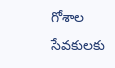గోశాల సేవకులకు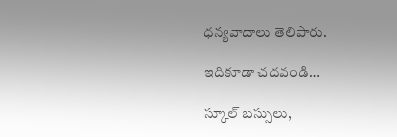ధన్యవాదాలు తెలిపారు.

ఇదికూడా చదవండి…

స్కూల్ బస్సులు,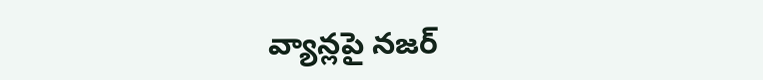వ్యాన్లపై నజర్